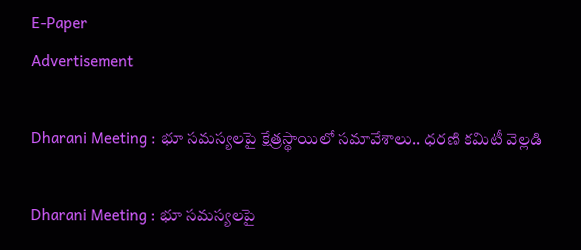E-Paper
Advertisement

Dharani Meeting : భూ సమస్యలపై క్షేత్రస్థాయిలో సమావేశాలు.. ధరణి కమిటీ వెల్లడి

Dharani Meeting : భూ సమస్యలపై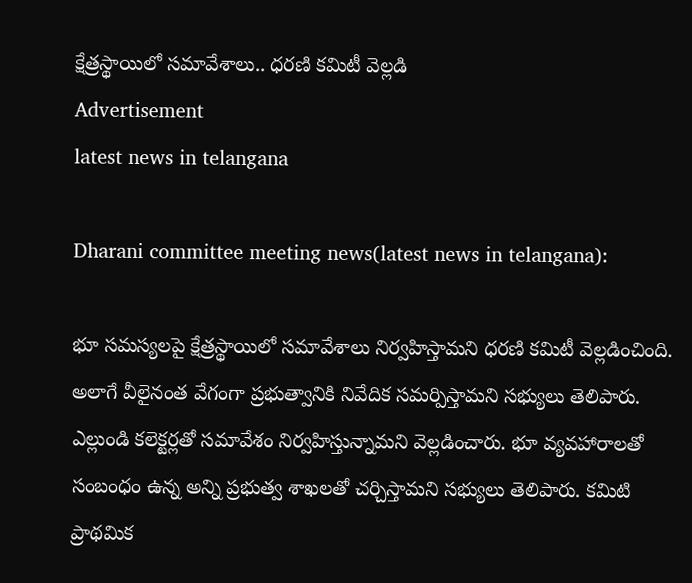క్షేత్రస్థాయిలో సమావేశాలు.. ధరణి కమిటీ వెల్లడి
Advertisement
latest news in telangana

Dharani committee meeting news(latest news in telangana):

భూ సమస్యలపై క్షేత్రస్థాయిలో సమావేశాలు నిర్వహిస్తామని ధరణి కమిటీ వెల్లడించింది. అలాగే వీలైనంత వేగంగా ప్రభుత్వానికి నివేదిక సమర్పిస్తామని సభ్యులు తెలిపారు. ఎల్లుండి కలెక్టర్లతో సమావేశం నిర్వహిస్తున్నామని వెల్లడించారు. భూ వ్యవహారాలతో సంబంధం ఉన్న అన్ని ప్రభుత్వ శాఖలతో చర్చిస్తామని సభ్యులు తెలిపారు. కమిటి ప్రాథమిక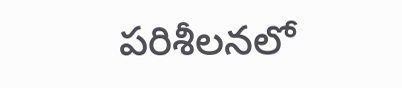పరిశీలనలో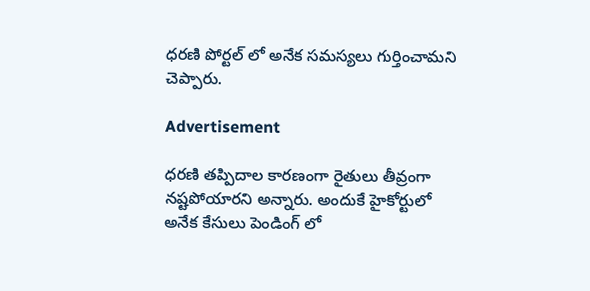ధరణి పోర్టల్ లో అనేక సమస్యలు గుర్తించామని చెప్పారు.

Advertisement

ధరణి తప్పిదాల కారణంగా రైతులు తీవ్రంగా నష్టపోయారని అన్నారు. అందుకే హైకోర్టులో అనేక కేసులు పెండింగ్ లో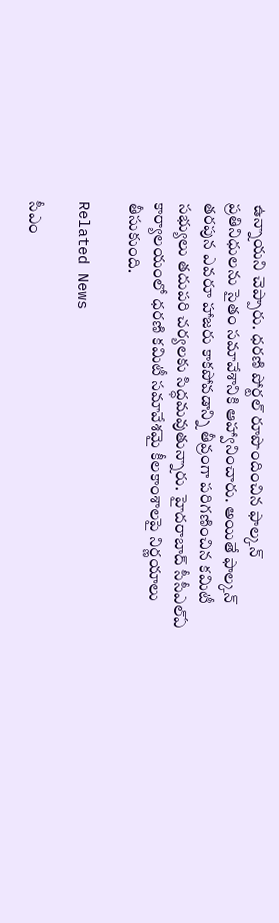ఉన్నాయని చెప్పారు. ధరణి పోర్టల్ రూపొందించిన ఫాల్కన్ ప్రతినిధులను సైతం సమావేశానికి ఆహ్వానించారు. అయితే ఫాల్కన్ తరపున ఎవరూ హాజరు కాకపోవడాన్ని తీవ్రంగా పరిగణించిన కమిటీ సభ్యులు తదుపరి చర్యలకు సిద్ధమవుతున్నారు. హైదరాబాద్ సీసీఎల్ఏ కార్యాలయంలో ధరణి కమిటీ సమావేశమై కీలకాంశాలపై నిర్ణయాలు తీసుకుంది.

Related News

సీఎం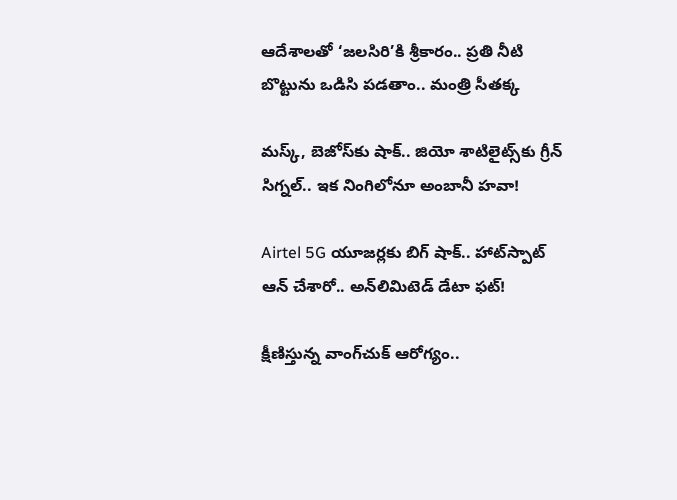ఆదేశాలతో ‘జలసిరి’కి శ్రీకారం.. ప్రతి నీటి బొట్టును ఒడిసి పడతాం.. మంత్రి సీతక్క

మస్క్, బెజోస్‌కు షాక్.. జియో శాటిలైట్స్‌కు గ్రీన్ సిగ్నల్.. ఇక నింగిలోనూ అంబానీ హవా!

Airtel 5G యూజర్లకు బిగ్ షాక్.. హాట్‌స్పాట్ ఆన్ చేశారో.. అన్‌లిమిటెడ్ డేటా ఫట్!

క్షీణిస్తున్న వాంగ్‌చుక్ ఆరోగ్యం..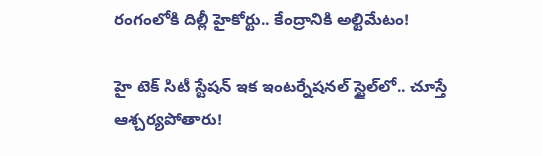రంగంలోకి దిల్లీ హైకోర్టు.. కేంద్రానికి అల్టిమేటం!

హై టెక్ సిటీ స్టేషన్ ఇక ఇంటర్నేషనల్ స్టైల్‌లో.. చూస్తే ఆశ్చర్యపోతారు!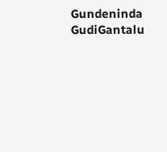Gundeninda GudiGantalu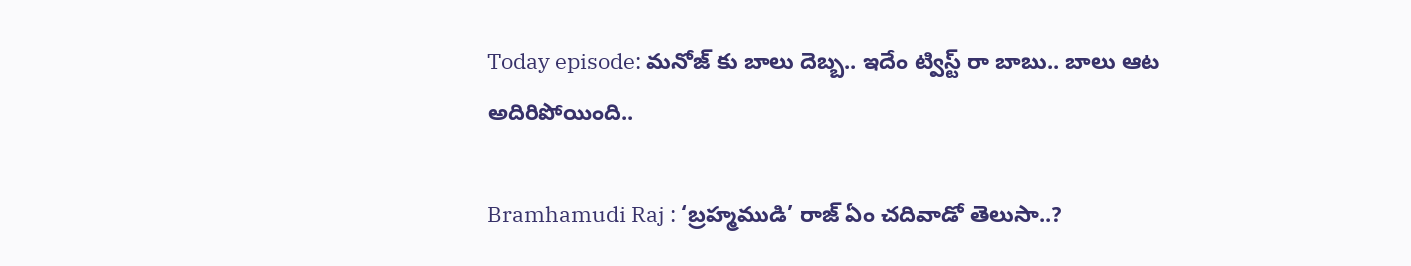Today episode: మనోజ్ కు బాలు దెబ్బ.. ఇదేం ట్విస్ట్ రా బాబు.. బాలు ఆట అదిరిపోయింది..

Bramhamudi Raj : ‘బ్రహ్మముడి’ రాజ్ ఏం చదివాడో తెలుసా..?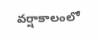వర్షాకాలంలో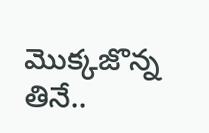మొక్కజొన్న తినే..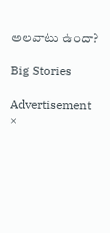అలవాటు ఉందా?

Big Stories

Advertisement
×